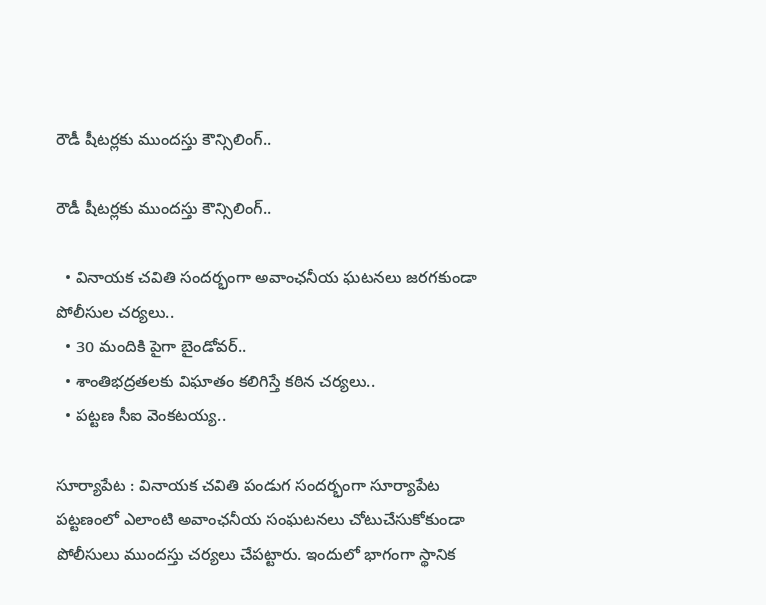రౌడీ షీటర్లకు ముందస్తు కౌన్సిలింగ్..

రౌడీ షీటర్లకు ముందస్తు కౌన్సిలింగ్..

  • వినాయక చవితి సందర్భంగా అవాంఛనీయ ఘటనలు జరగకుండా పోలీసుల చర్యలు..
  • 30 మందికి పైగా బైండోవర్..
  • శాంతిభద్రతలకు విఘాతం కలిగిస్తే కఠిన చర్యలు..
  • పట్టణ సీఐ వెంకటయ్య..

సూర్యాపేట : వినాయక చవితి పండుగ సందర్భంగా సూర్యాపేట పట్టణంలో ఎలాంటి అవాంఛనీయ సంఘటనలు చోటుచేసుకోకుండా పోలీసులు ముందస్తు చర్యలు చేపట్టారు. ఇందులో భాగంగా స్థానిక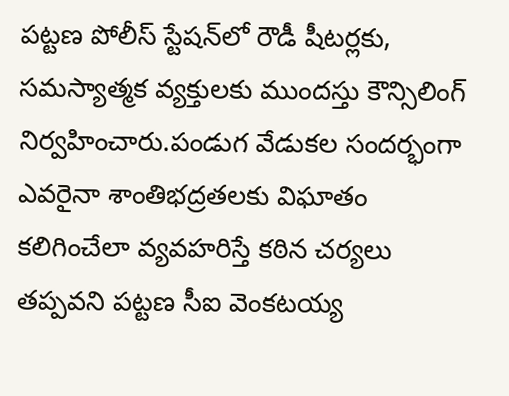పట్టణ పోలీస్ స్టేషన్‌లో రౌడీ షీటర్లకు, సమస్యాత్మక వ్యక్తులకు ముందస్తు కౌన్సిలింగ్ నిర్వహించారు.పండుగ వేడుకల సందర్భంగా ఎవరైనా శాంతిభద్రతలకు విఘాతం కలిగించేలా వ్యవహరిస్తే కఠిన చర్యలు తప్పవని పట్టణ సీఐ వెంకటయ్య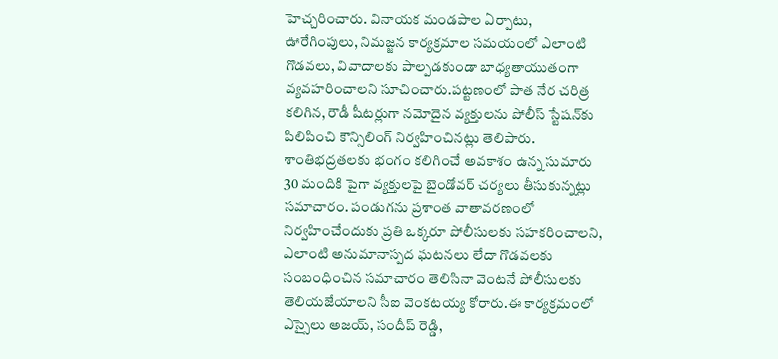హెచ్చరించారు. వినాయక మండపాల ఏర్పాటు, ఊరేగింపులు, నిమజ్జన కార్యక్రమాల సమయంలో ఎలాంటి గొడవలు, వివాదాలకు పాల్పడకుండా బాధ్యతాయుతంగా వ్యవహరించాలని సూచించారు.పట్టణంలో పాత నేర చరిత్ర కలిగిన, రౌడీ షీటర్లుగా నమోదైన వ్యక్తులను పోలీస్ స్టేషన్‌కు పిలిపించి కౌన్సిలింగ్ నిర్వహించినట్లు తెలిపారు. శాంతిభద్రతలకు భంగం కలిగించే అవకాశం ఉన్న సుమారు 30 మందికి పైగా వ్యక్తులపై బైండోవర్ చర్యలు తీసుకున్నట్లు సమాచారం. పండుగను ప్రశాంత వాతావరణంలో నిర్వహించేందుకు ప్రతి ఒక్కరూ పోలీసులకు సహకరించాలని, ఎలాంటి అనుమానాస్పద ఘటనలు లేదా గొడవలకు సంబంధించిన సమాచారం తెలిసినా వెంటనే పోలీసులకు తెలియజేయాలని సీఐ వెంకటయ్య కోరారు.ఈ కార్యక్రమంలో ఎస్సైలు అజయ్, సందీప్ రెడ్డి,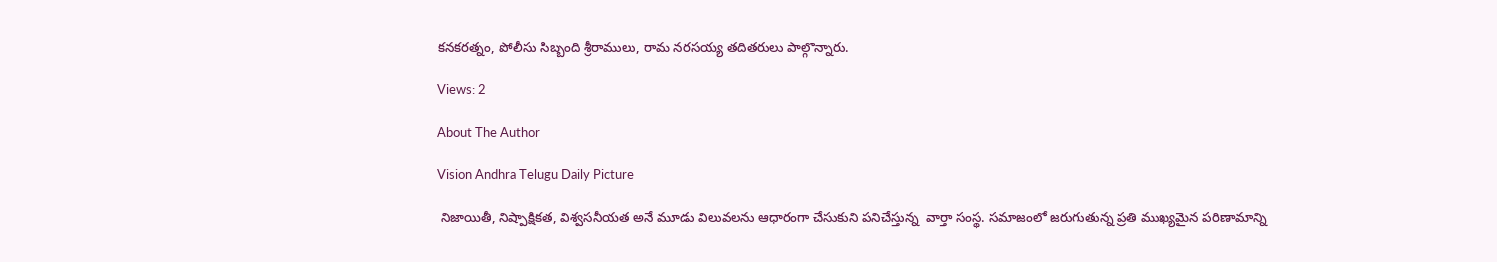కనకరత్నం, పోలీసు సిబ్బంది శ్రీరాములు, రామ నరసయ్య తదితరులు పాల్గొన్నారు.

Views: 2

About The Author

Vision Andhra Telugu Daily Picture

 నిజాయితీ, నిష్పాక్షికత, విశ్వసనీయత అనే మూడు విలువలను ఆధారంగా చేసుకుని పనిచేస్తున్న  వార్తా సంస్థ. సమాజంలో జరుగుతున్న ప్రతి ముఖ్యమైన పరిణామాన్ని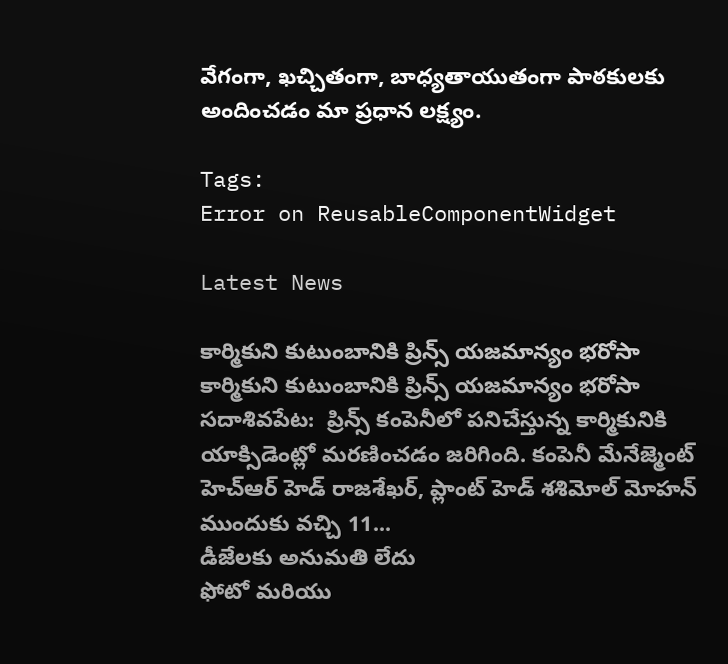వేగంగా, ఖచ్చితంగా, బాధ్యతాయుతంగా పాఠకులకు అందించడం మా ప్రధాన లక్ష్యం.

Tags:
Error on ReusableComponentWidget

Latest News

కార్మికుని కుటుంబానికి ప్రిన్స్ యజమాన్యం భరోసా కార్మికుని కుటుంబానికి ప్రిన్స్ యజమాన్యం భరోసా
సదాశివపేట:  ప్రిన్స్ కంపెనీలో పనిచేస్తున్న కార్మికునికి యాక్సిడెంట్లో మరణించడం జరిగింది. కంపెనీ మేనేజ్మెంట్ హెచ్ఆర్ హెడ్ రాజశేఖర్, ప్లాంట్ హెడ్ శశిమోల్ మోహన్ ముందుకు వచ్చి 11...
డీజేలకు అనుమతి లేదు
ఫోటో మరియు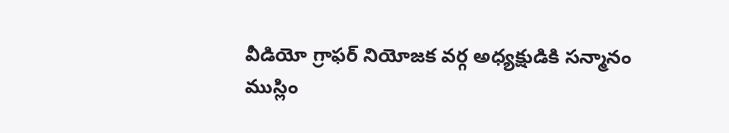వీడియో గ్రాఫర్ నియోజక వర్గ అధ్యక్షుడికి సన్మానం
ముస్లిం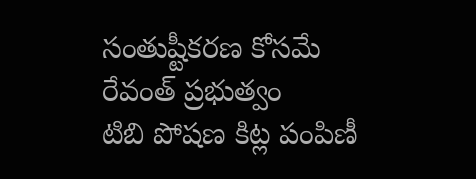సంతుష్టీకరణ కోసమే రేవంత్ ప్రభుత్వం
టిబి పోషణ కిట్ల పంపిణీ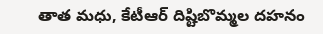తాత మధు, కేటీఆర్ దిష్టిబొమ్మల దహనం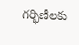గర్భిణీలకు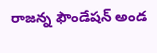రాజన్న ఫౌండేషన్ అండ